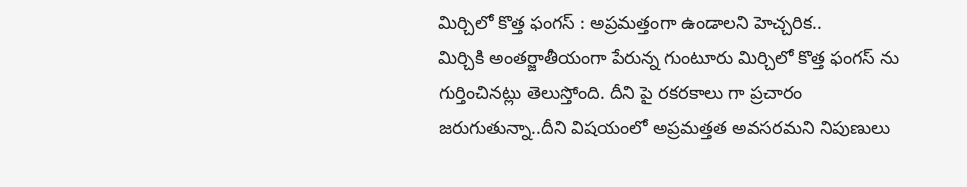మిర్చిలో కొత్త ఫంగస్ : అప్రమత్తంగా ఉండాలని హెచ్చరిక..
మిర్చికి అంతర్జాతీయంగా పేరున్న గుంటూరు మిర్చిలో కొత్త ఫంగస్ ను గుర్తించినట్లు తెలుస్తోంది. దీని పై రకరకాలు గా ప్రచారం జరుగుతున్నా..దీని విషయంలో అప్రమత్తత అవసరమని నిపుణులు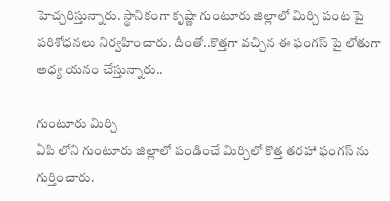హెచ్చరిస్తున్నారు. స్థానికంగా కృష్ణా గుంటూరు జిల్లాలో మిర్చి పంట పై పరిశోధనలు నిర్వహించారు. దీంతో..కొత్తగా వచ్చిన ఈ ఫంగస్ పై లోతుగా అధ్య యనం చేస్తున్నారు..

గుంటూరు మిర్చి
ఏపి లోని గుంటూరు జిల్లాలో పండించే మిర్చిలో కొత్త తరహా ఫంగస్ ను గుర్తించారు.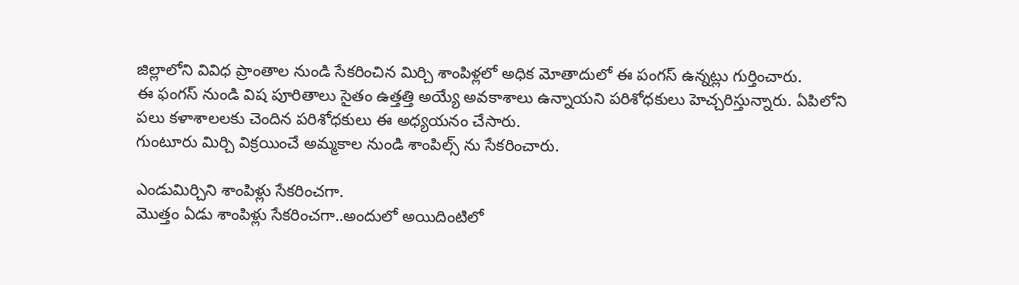జిల్లాలోని వివిధ ప్రాంతాల నుండి సేకరించిన మిర్చి శాంపిళ్లలో అధిక మోతాదులో ఈ పంగస్ ఉన్నట్లు గుర్తించారు.
ఈ ఫంగస్ నుండి విష పూరితాలు సైతం ఉత్తత్తి అయ్యే అవకాశాలు ఉన్నాయని పరిశోధకులు హెచ్చరిస్తున్నారు. ఏపిలోని పలు కళాశాలలకు చెందిన పరిశోధకులు ఈ అధ్యయనం చేసారు.
గుంటూరు మిర్చి విక్రయించే అమ్మకాల నుండి శాంపిల్స్ ను సేకరించారు.

ఎండుమిర్చిని శాంపిళ్లు సేకరించగా.
మొత్తం ఏడు శాంపిళ్లు సేకరించగా..అందులో అయిదింటిలో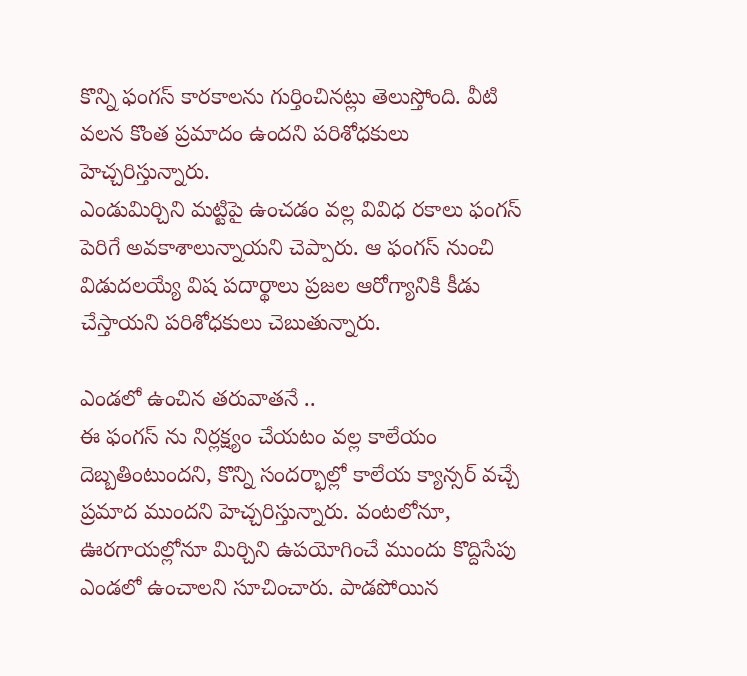కొన్ని ఫంగస్ కారకాలను గుర్తించినట్లు తెలుస్తోంది. వీటి వలన కొంత ప్రమాదం ఉందని పరిశోధకులు హెచ్చరిస్తున్నారు.
ఎండుమిర్చిని మట్టిపై ఉంచడం వల్ల వివిధ రకాలు ఫంగస్ పెరిగే అవకాశాలున్నాయని చెప్పారు. ఆ ఫంగస్ నుంచి విడుదలయ్యే విష పదార్థాలు ప్రజల ఆరోగ్యానికి కీడు చేస్తాయని పరిశోధకులు చెబుతున్నారు.

ఎండలో ఉంచిన తరువాతనే ..
ఈ ఫంగస్ ను నిర్లక్ష్యం చేయటం వల్ల కాలేయం దెబ్బతింటుందని, కొన్ని సందర్భాల్లో కాలేయ క్యాన్సర్ వచ్చే ప్రమాద ముందని హెచ్చరిస్తున్నారు. వంటలోనూ, ఊరగాయల్లోనూ మిర్చిని ఉపయోగించే ముందు కొద్దిసేపు ఎండలో ఉంచాలని సూచించారు. పాడపోయిన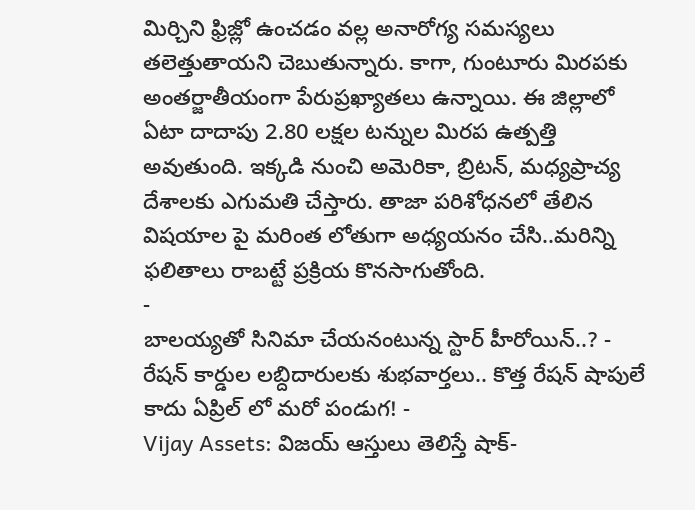మిర్చిని ఫ్రిజ్లో ఉంచడం వల్ల అనారోగ్య సమస్యలు తలెత్తుతాయని చెబుతున్నారు. కాగా, గుంటూరు మిరపకు అంతర్జాతీయంగా పేరుప్రఖ్యాతలు ఉన్నాయి. ఈ జిల్లాలో ఏటా దాదాపు 2.80 లక్షల టన్నుల మిరప ఉత్పత్తి అవుతుంది. ఇక్కడి నుంచి అమెరికా, బ్రిటన్, మధ్యప్రాచ్య దేశాలకు ఎగుమతి చేస్తారు. తాజా పరిశోధనలో తేలిన విషయాల పై మరింత లోతుగా అధ్యయనం చేసి..మరిన్ని ఫలితాలు రాబట్టే ప్రక్రియ కొనసాగుతోంది.
-
బాలయ్యతో సినిమా చేయనంటున్న స్టార్ హీరోయిన్..? -
రేషన్ కార్డుల లబ్దిదారులకు శుభవార్తలు.. కొత్త రేషన్ షాపులే కాదు ఏప్రిల్ లో మరో పండుగ! -
Vijay Assets: విజయ్ ఆస్తులు తెలిస్తే షాక్-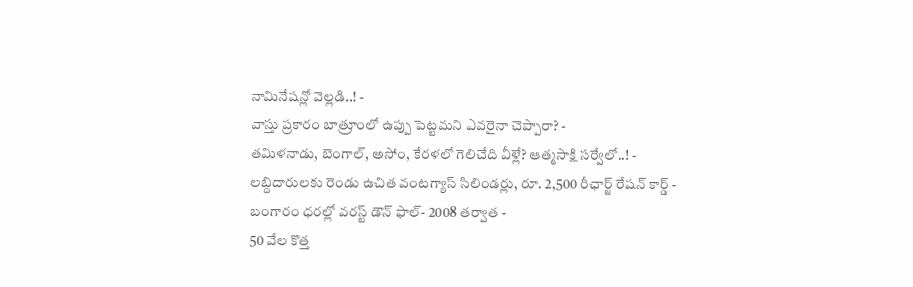నామినేషన్లో వెల్లడి..! -
వాస్తు ప్రకారం బాత్రూంలో ఉప్పు పెట్టమని ఎవరైనా చెప్పారా? -
తమిళనాడు, బెంగాల్, అసోం, కేరళలో గెలిచేది వీళ్లే? ఆత్మసాక్షి సర్వేలో..! -
లబ్దిదారులకు రెండు ఉచిత వంటగ్యాస్ సిలిండర్లు, రూ. 2,500 రీఛార్జ్ రేషన్ కార్డ్ -
బంగారం ధరల్లో వరస్ట్ డౌన్ ఫాల్- 2008 తర్వాత -
50 వేల కొత్త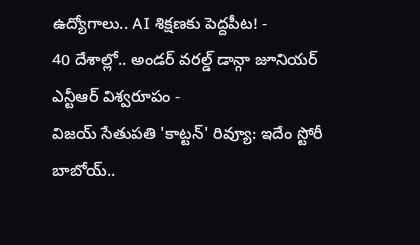ఉద్యోగాలు.. AI శిక్షణకు పెద్దపీట! -
40 దేశాల్లో.. అండర్ వరల్డ్ డాన్గా జూనియర్ ఎన్టీఆర్ విశ్వరూపం -
విజయ్ సేతుపతి 'కాట్టన్' రివ్యూ: ఇదేం స్టోరీ బాబోయ్..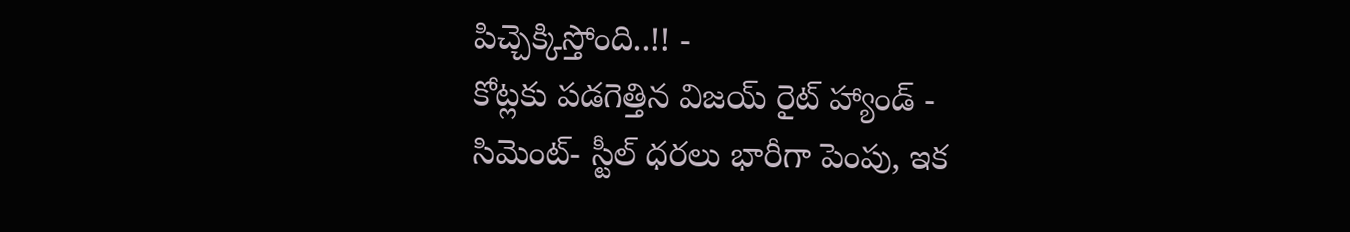పిచ్చెక్కిస్తోంది..!! -
కోట్లకు పడగెత్తిన విజయ్ రైట్ హ్యాండ్ -
సిమెంట్- స్టీల్ ధరలు భారీగా పెంపు, ఇక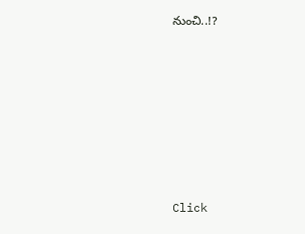నుంచి..!?












Click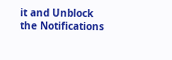it and Unblock the Notifications